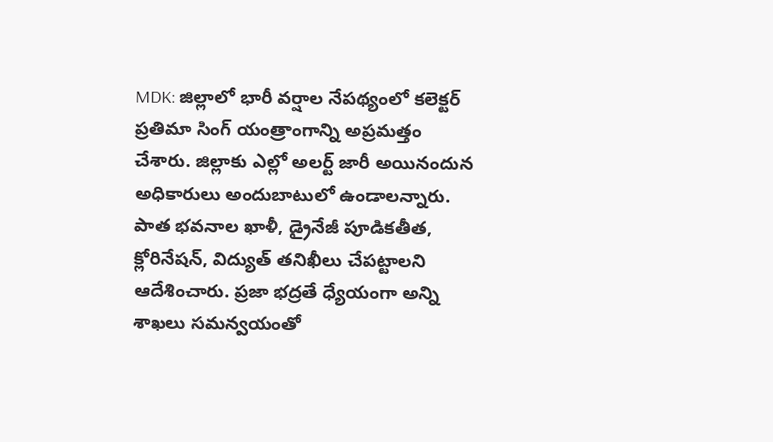MDK: జిల్లాలో భారీ వర్షాల నేపథ్యంలో కలెక్టర్ ప్రతిమా సింగ్ యంత్రాంగాన్ని అప్రమత్తం చేశారు. జిల్లాకు ఎల్లో అలర్ట్ జారీ అయినందున అధికారులు అందుబాటులో ఉండాలన్నారు. పాత భవనాల ఖాళీ, డ్రైనేజీ పూడికతీత, క్లోరినేషన్, విద్యుత్ తనిఖీలు చేపట్టాలని ఆదేశించారు. ప్రజా భద్రతే ధ్యేయంగా అన్ని శాఖలు సమన్వయంతో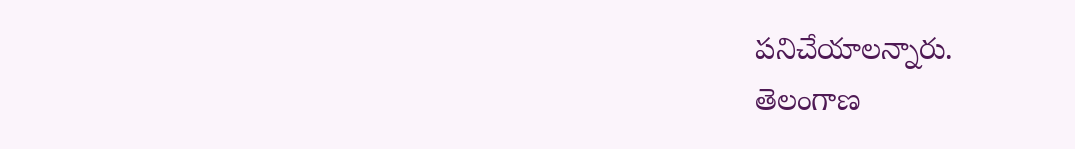పనిచేయాలన్నారు.
తెలంగాణ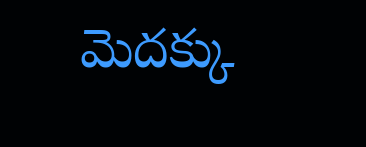మెదక్కు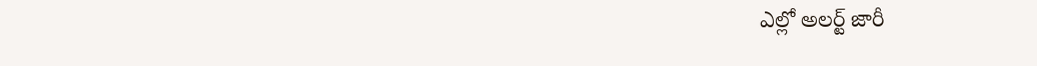ఎల్లో అలర్ట్ జారీ